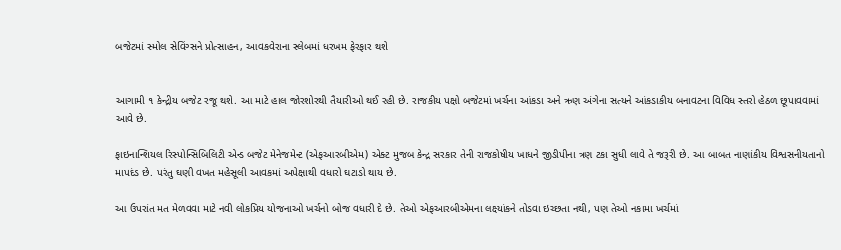બજેટમાં સ્મોલ સેવિંગ્સને પ્રોત્સાહન, આવકવેરાના સ્લેબમાં ધરખમ ફેરફાર થશે


આગામી ૧ કેન્દ્રીય બજેટ રજૂ થશે. આ માટે હાલ જોરશોરથી તૈયારીઓ થઈ રહી છે. રાજકીય પક્ષો બજેટમાં ખર્ચના આંકડા અને ઋણ અંગેના સત્યને આંકડાકીય બનાવટના વિવિધ સ્તરો હેઠળ છૂપાવવામાં આવે છે.

ફાઇનાન્શિયલ રિસ્પોન્સિબિલિટી એન્ડ બજેટ મેનેજમેન્ટ (એફઆરબીએમ) એક્ટ મુજબ કેન્દ્ર સરકાર તેની રાજકોષીય ખાધને જીડીપીના ત્રણ ટકા સુધી લાવે તે જરૂરી છે. આ બાબત નાણાંકીય વિશ્વસનીયતાનો માપદંડ છે. પરંતુ ઘણી વખત મહેસૂલી આવકમાં અપેક્ષાથી વધારો ઘટાડો થાય છે.

આ ઉપરાંત મત મેળવવા માટે નવી લોકપ્રિય યોજનાઓ ખર્ચનો બોજ વધારી દે છે. તેઓ એફઆરબીએમના લક્ષ્યાંકને તોડવા ઇચ્છતા નથી, પણ તેઓ નકામા ખર્ચમાં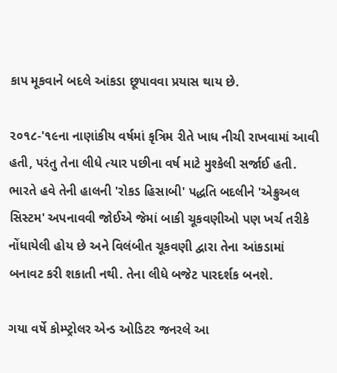કાપ મૂકવાને બદલે આંકડા છૂપાવવા પ્રયાસ થાય છે.

૨૦૧૮-'૧૯ના નાણાંકીય વર્ષમાં કૃત્રિમ રીતે ખાધ નીચી રાખવામાં આવી હતી, પરંતુ તેના લીધે ત્યાર પછીના વર્ષ માટે મુશ્કેલી સર્જાઈ હતી. ભારતે હવે તેની હાલની 'રોકડ હિસાબી' પદ્ધતિ બદલીને 'એક્રુઅલ સિસ્ટમ' અપનાવવી જોઈએ જેમાં બાકી ચૂકવણીઓ પણ ખર્ચ તરીકે નોંધાયેલી હોય છે અને વિલંબીત ચૂકવણી દ્વારા તેના આંકડામાં બનાવટ કરી શકાતી નથી. તેના લીધે બજેટ પારદર્શક બનશે.

ગયા વર્ષે કોમ્પ્ટ્રોલર એન્ડ ઓડિટર જનરલે આ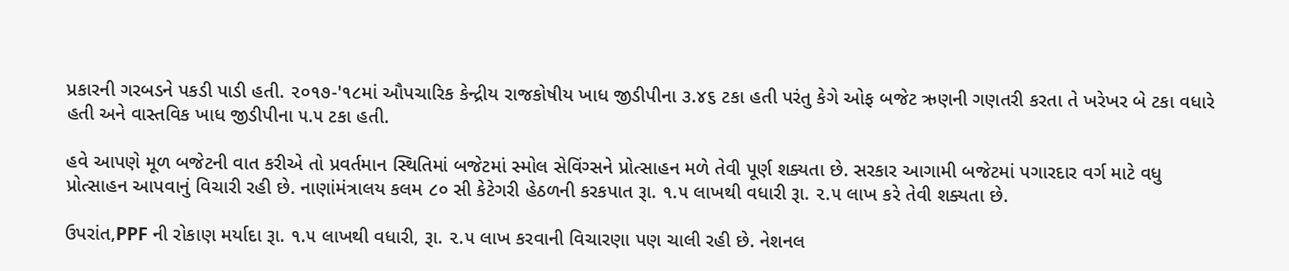પ્રકારની ગરબડને પકડી પાડી હતી. ૨૦૧૭-'૧૮માં ઔપચારિક કેન્દ્રીય રાજકોષીય ખાધ જીડીપીના ૩.૪૬ ટકા હતી પરંતુ કેગે ઓફ બજેટ ઋણની ગણતરી કરતા તે ખરેખર બે ટકા વધારે હતી અને વાસ્તવિક ખાધ જીડીપીના ૫.૫ ટકા હતી.

હવે આપણે મૂળ બજેટની વાત કરીએ તો પ્રવર્તમાન સ્થિતિમાં બજેટમાં સ્મોલ સેવિંગ્સને પ્રોત્સાહન મળે તેવી પૂર્ણ શક્યતા છે. સરકાર આગામી બજેટમાં પગારદાર વર્ગ માટે વધુ પ્રોત્સાહન આપવાનું વિચારી રહી છે. નાણાંમંત્રાલય કલમ ૮૦ સી કેટેગરી હેઠળની કરકપાત રૂા. ૧.૫ લાખથી વધારી રૂા. ૨.૫ લાખ કરે તેવી શક્યતા છે.

ઉપરાંત,PPF ની રોકાણ મર્યાદા રૂા. ૧.૫ લાખથી વધારી, રૂા. ૨.૫ લાખ કરવાની વિચારણા પણ ચાલી રહી છે. નેશનલ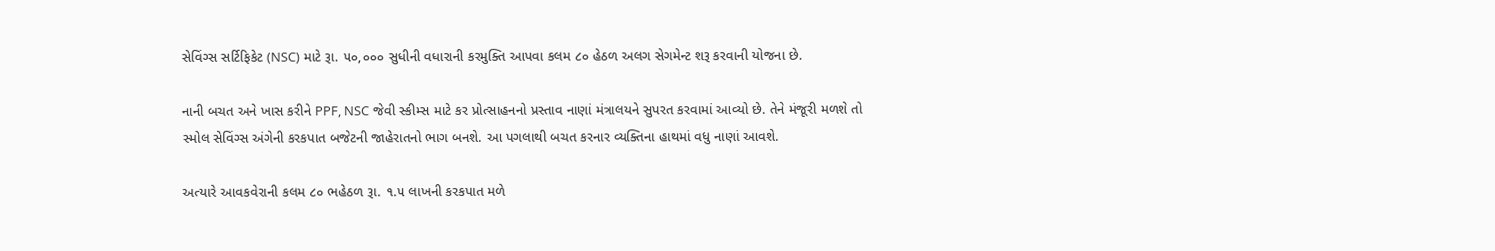સેવિંગ્સ સર્ટિફિકેટ (NSC) માટે રૂા. ૫૦,૦૦૦ સુધીની વધારાની કરમુક્તિ આપવા કલમ ૮૦ હેઠળ અલગ સેગમેન્ટ શરૂ કરવાની યોજના છે.

નાની બચત અને ખાસ કરીને PPF, NSC જેવી સ્કીમ્સ માટે કર પ્રોત્સાહનનો પ્રસ્તાવ નાણાં મંત્રાલયને સુપરત કરવામાં આવ્યો છે. તેને મંજૂરી મળશે તો સ્મોલ સેવિંગ્સ અંગેની કરકપાત બજેટની જાહેરાતનો ભાગ બનશે. આ પગલાથી બચત કરનાર વ્યક્તિના હાથમાં વધુ નાણાં આવશે.

અત્યારે આવકવેરાની કલમ ૮૦ ભહેઠળ રૂા. ૧.૫ લાખની કરકપાત મળે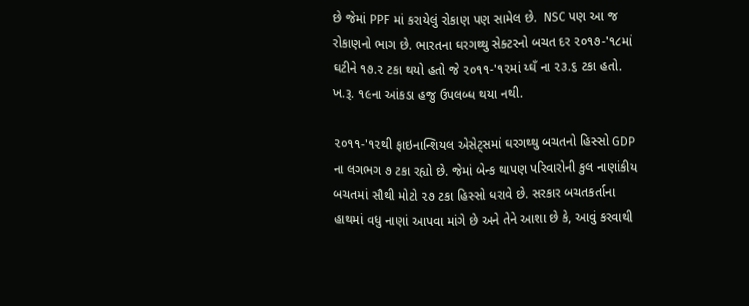છે જેમાં PPF માં કરાયેલું રોકાણ પણ સામેલ છે.  NSC પણ આ જ રોકાણનો ભાગ છે. ભારતના ઘરગથ્થુ સેક્ટરનો બચત દર ૨૦૧૭-'૧૮માં ઘટીને ૧૭.૨ ટકા થયો હતો જે ૨૦૧૧-'૧૨માં ય્ઘઁ ના ૨૩.૬ ટકા હતો. ખ.રૂ. ૧૯ના આંકડા હજુ ઉપલબ્ધ થયા નથી.

૨૦૧૧-'૧૨થી ફાઇનાન્શિયલ એસેટ્સમાં ઘરગથ્થુ બચતનો હિસ્સો GDP ના લગભગ ૭ ટકા રહ્યો છે. જેમાં બેન્ક થાપણ પરિવારોની કુલ નાણાંકીય બચતમાં સૌથી મોટો ૨૭ ટકા હિસ્સો ધરાવે છે. સરકાર બચતકર્તાના હાથમાં વધુ નાણાં આપવા માંગે છે અને તેને આશા છે કે, આવું કરવાથી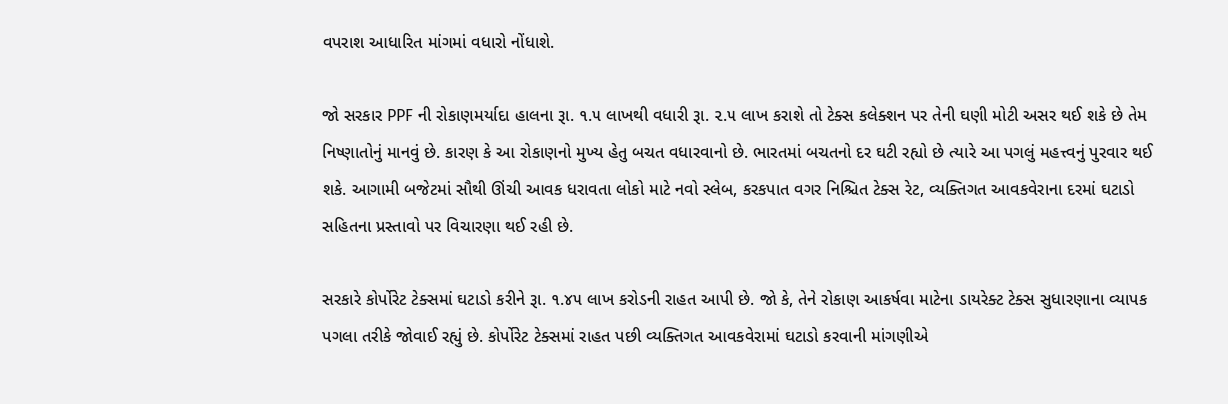વપરાશ આધારિત માંગમાં વધારો નોંધાશે.

જો સરકાર PPF ની રોકાણમર્યાદા હાલના રૂા. ૧.૫ લાખથી વધારી રૂા. ૨.૫ લાખ કરાશે તો ટેક્સ કલેક્શન પર તેની ઘણી મોટી અસર થઈ શકે છે તેમ નિષ્ણાતોનું માનવું છે. કારણ કે આ રોકાણનો મુખ્ય હેતુ બચત વધારવાનો છે. ભારતમાં બચતનો દર ઘટી રહ્યો છે ત્યારે આ પગલું મહત્ત્વનું પુરવાર થઈ શકે. આગામી બજેટમાં સૌથી ઊંચી આવક ધરાવતા લોકો માટે નવો સ્લેબ, કરકપાત વગર નિશ્ચિત ટેક્સ રેટ, વ્યક્તિગત આવકવેરાના દરમાં ઘટાડો સહિતના પ્રસ્તાવો પર વિચારણા થઈ રહી છે.

સરકારે કોર્પોરેટ ટેક્સમાં ઘટાડો કરીને રૂા. ૧.૪૫ લાખ કરોડની રાહત આપી છે. જો કે, તેને રોકાણ આકર્ષવા માટેના ડાયરેક્ટ ટેક્સ સુધારણાના વ્યાપક પગલા તરીકે જોવાઈ રહ્યું છે. કોર્પોરેટ ટેક્સમાં રાહત પછી વ્યક્તિગત આવકવેરામાં ઘટાડો કરવાની માંગણીએ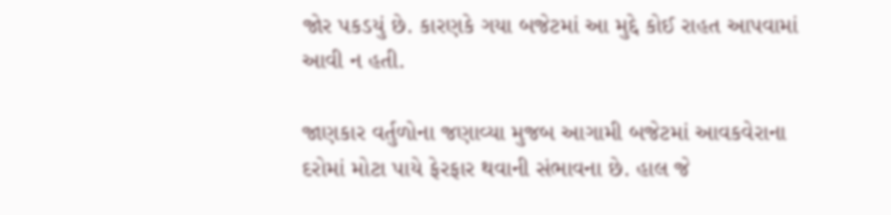જોર પકડયું છે. કારણકે ગયા બજેટમાં આ મુદ્દે કોઈ રાહત આપવામાં આવી ન હતી.

જાણકાર વર્તુળોના જણાવ્યા મુજબ આગામી બજેટમાં આવકવેરાના દરોમાં મોટા પાયે ફેરફાર થવાની સંભાવના છે. હાલ જે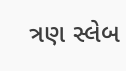ત્રણ સ્લેબ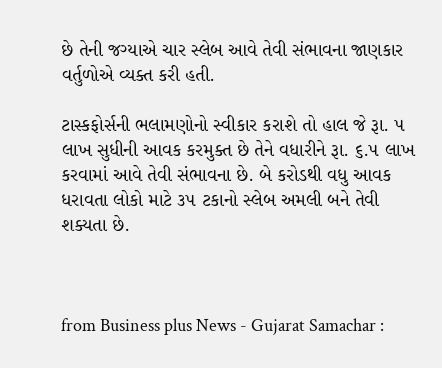છે તેની જગ્યાએ ચાર સ્લેબ આવે તેવી સંભાવના જાણકાર વર્તુળોએ વ્યક્ત કરી હતી.

ટાસ્કફોર્સની ભલામણોનો સ્વીકાર કરાશે તો હાલ જે રૂા. ૫ લાખ સુધીની આવક કરમુક્ત છે તેને વધારીને રૂા. ૬.૫ લાખ કરવામાં આવે તેવી સંભાવના છે. બે કરોડથી વધુ આવક ધરાવતા લોકો માટે ૩૫ ટકાનો સ્લેબ અમલી બને તેવી શક્યતા છે.



from Business plus News - Gujarat Samachar :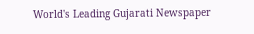World's Leading Gujarati Newspaper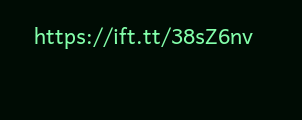https://ift.tt/38sZ6nv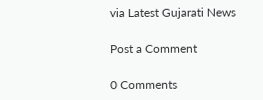via Latest Gujarati News

Post a Comment

0 Comments